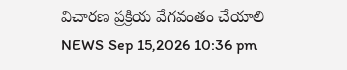విచారణ ప్రక్రియ వేగవంతం చేయాలి
NEWS Sep 15,2026 10:36 pm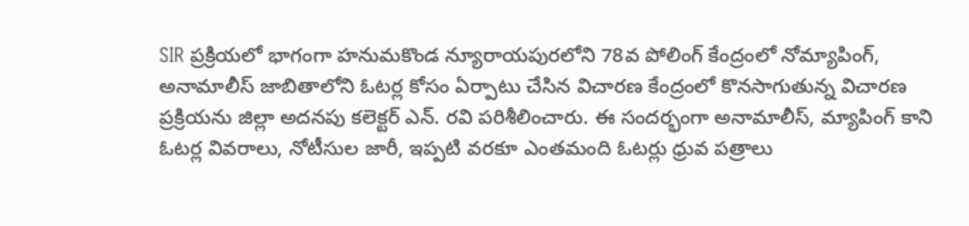SIR ప్రక్రియలో భాగంగా హనుమకొండ న్యూరాయపురలోని 78వ పోలింగ్ కేంద్రంలో నోమ్యాపింగ్, అనామాలీస్ జాబితాలోని ఓటర్ల కోసం ఏర్పాటు చేసిన విచారణ కేంద్రంలో కొనసాగుతున్న విచారణ ప్రక్రియను జిల్లా అదనపు కలెక్టర్ ఎన్. రవి పరిశీలించారు. ఈ సందర్భంగా అనామాలీస్, మ్యాపింగ్ కాని ఓటర్ల వివరాలు, నోటీసుల జారీ, ఇప్పటి వరకూ ఎంతమంది ఓటర్లు ధ్రువ పత్రాలు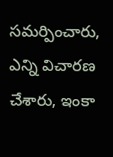సమర్పించారు, ఎన్ని విచారణ చేశారు, ఇంకా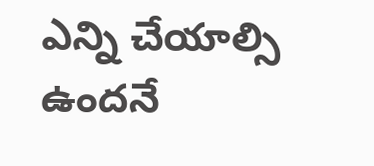ఎన్ని చేయాల్సి ఉందనే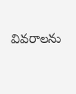వివరాలను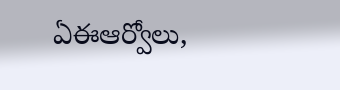ఏఈఆర్వోలు,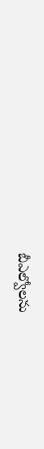బీఎల్వోలను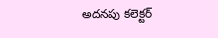అదనపు కలెక్టర్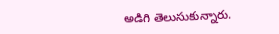అడిగి తెలుసుకున్నారు.